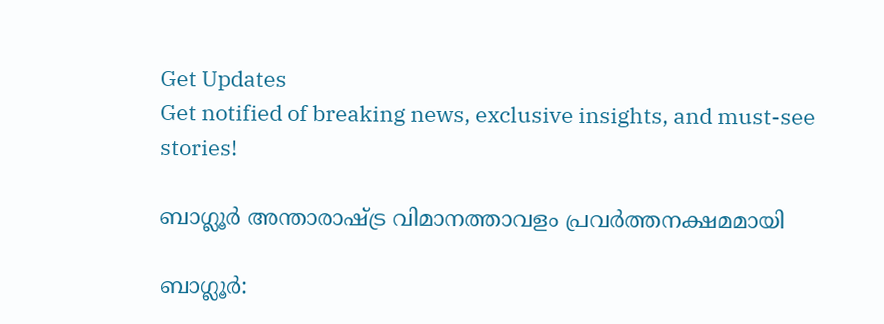Get Updates
Get notified of breaking news, exclusive insights, and must-see stories!

ബാഗ്ലൂര്‍ അന്താരാഷ്ട്ര വിമാനത്താവളം പ്രവര്‍ത്തനക്ഷമമായി

ബാഗ്ലൂര്‍: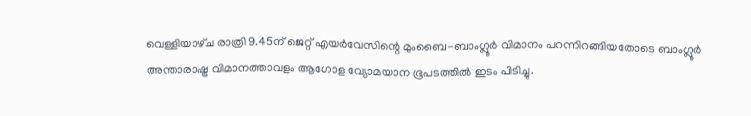വെള്ളിയാഴ്‌ച രാത്രി 9.45ന്‌ ജെറ്റ്‌ എയര്‍വേസിന്റെ മുംബൈ-ബാംഗ്ലൂര്‍ വിമാനം പറന്നിറങ്ങിയതോടെ ബാംഗ്ലൂര്‍ അന്താരാഷ്ട്ര വിമാനത്താവളം ആഗോള വ്യോമയാന ഭൂപടത്തില്‍ ഇടം പിടിച്ചു.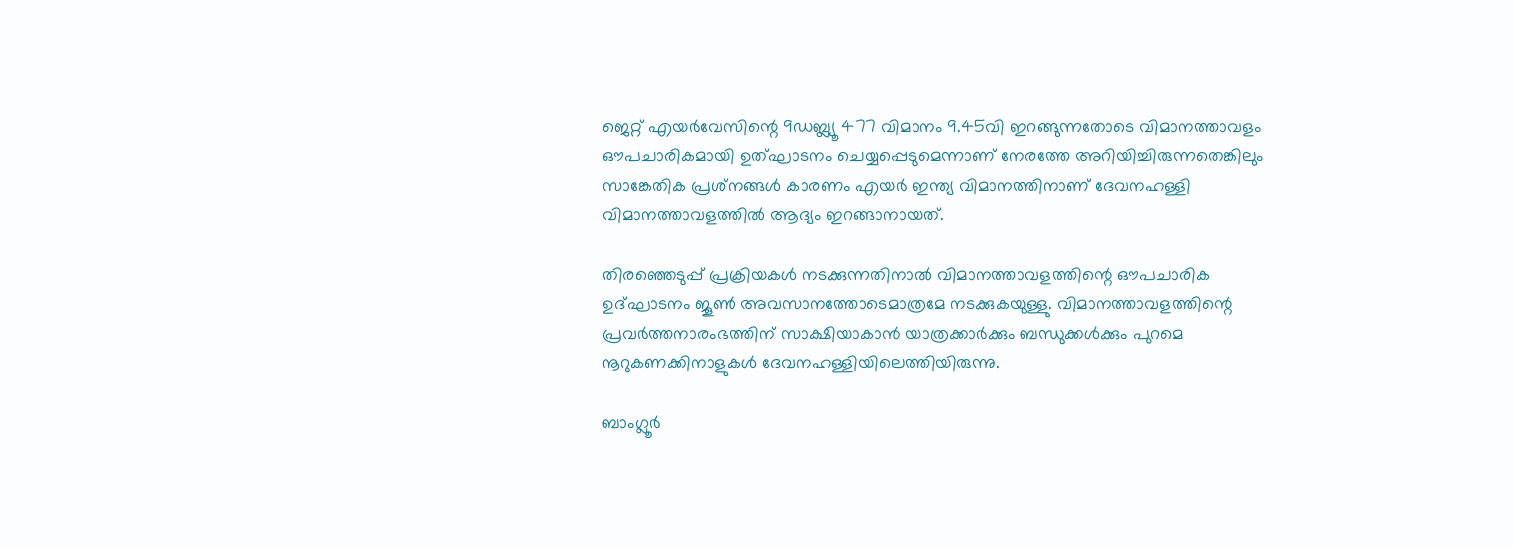ജെറ്റ്‌ എയര്‍വേസിന്റെ 9ഡബ്ല്യൂ 477 വിമാനം 9.45വി ഇറങ്ങുന്നതോടെ വിമാനത്താവളം ഔപചാരികമായി ഉത്‌ഘാടനം ചെയ്യപ്പെടുമെന്നാണ്‌ നേരത്തേ അറിയിച്ചിരുന്നതെങ്കിലും സാങ്കേതിക പ്രശ്‌നങ്ങള്‍ കാരണം എയര്‍ ഇന്ത്യ വിമാനത്തിനാണ്‌ ദേവനഹള്ളി വിമാനത്താവളത്തില്‍ ആദ്യം ഇറങ്ങാനായത്‌.

തിരഞ്ഞെടുപ്പ്‌ പ്രക്രിയകള്‍ നടക്കുന്നതിനാല്‍ വിമാനത്താവളത്തിന്റെ ഔപചാരിക ഉദ്‌ഘാടനം ജൂണ്‍ അവസാനത്തോടെമാത്രമേ നടക്കുകയുള്ളു. വിമാനത്താവളത്തിന്റെ പ്രവര്‍ത്തനാരംഭത്തിന്‌ സാക്ഷിയാകാന്‍ യാത്രക്കാര്‍ക്കും ബന്ധുക്കള്‍ക്കും പുറമെ നൂറുകണക്കിനാളുകള്‍ ദേവനഹള്ളിയിലെത്തിയിരുന്നു.

ബാംഗ്ലൂര്‍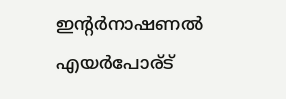ഇന്റര്‍നാഷണല്‍ എയര്‍പോര്‌ട്‌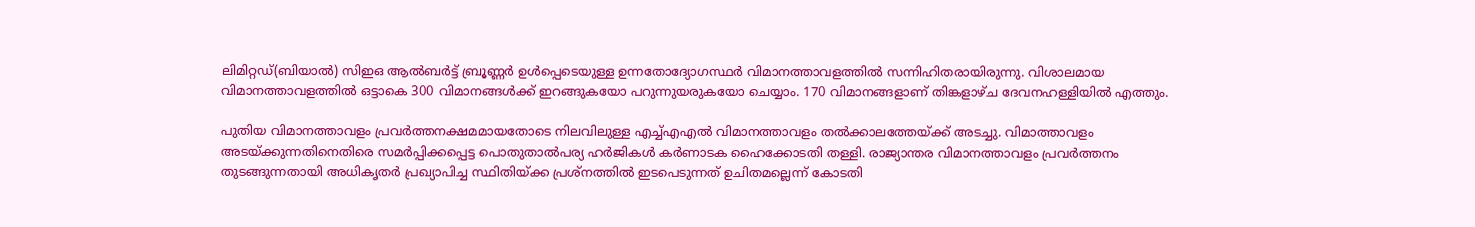ലിമിറ്റഡ്‌(ബിയാല്‍) സിഇഒ ആല്‍ബര്‍ട്ട്‌ ബ്രൂണ്ണര്‍ ഉള്‍പ്പെടെയുള്ള ഉന്നതോദ്യോഗസ്ഥര്‍ വിമാനത്താവളത്തില്‍ സന്നിഹിതരായിരുന്നു. വിശാലമായ വിമാനത്താവളത്തില്‍ ഒട്ടാകെ 300 വിമാനങ്ങള്‍ക്ക്‌ ഇറങ്ങുകയോ പറുന്നുയരുകയോ ചെയ്യാം. 170 വിമാനങ്ങളാണ്‌ തിങ്കളാഴ്‌ച ദേവനഹള്ളിയില്‍ എത്തും.

പുതിയ വിമാനത്താവളം പ്രവര്‍ത്തനക്ഷമമായതോടെ നിലവിലുള്ള എച്ച്‌എഎല്‍ വിമാനത്താവളം തല്‍ക്കാലത്തേയ്‌ക്ക്‌ അടച്ചു. വിമാത്താവളം അടയ്‌ക്കുന്നതിനെതിരെ സമര്‍പ്പിക്കപ്പെട്ട പൊതുതാല്‍പര്യ ഹര്‍ജികള്‍ കര്‍ണാടക ഹൈക്കോടതി തള്ളി. രാജ്യാന്തര വിമാനത്താവളം പ്രവര്‍ത്തനം തുടങ്ങുന്നതായി അധികൃതര്‍ പ്രഖ്യാപിച്ച സ്ഥിതിയ്‌ക്ക പ്രശ്‌നത്തില്‍ ഇടപെടുന്നത്‌ ഉചിതമല്ലെന്ന്‌ കോടതി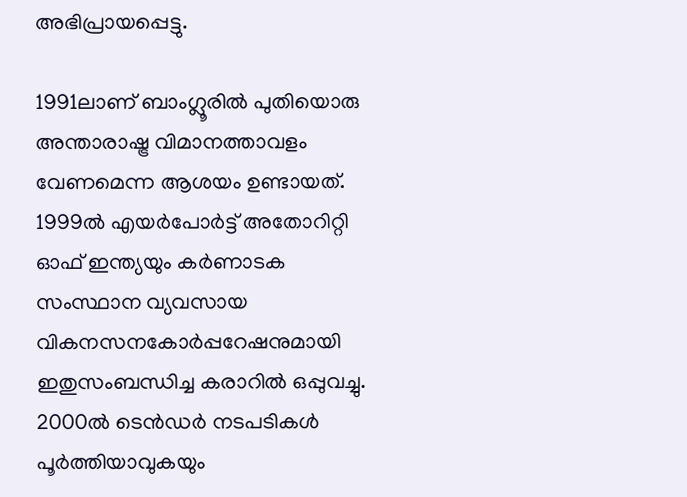അഭിപ്രായപ്പെട്ടു.

1991ലാണ്‌ ബാംഗ്ലൂരില്‍ പുതിയൊരു അന്താരാഷ്ട്ര വിമാനത്താവളം വേണമെന്ന ആശയം ഉണ്ടായത്‌. 1999ല്‍ എയര്‍പോര്‍ട്ട്‌ അതോറിറ്റി ഓഫ്‌ ഇന്ത്യയും കര്‍ണാടക സംസ്ഥാന വ്യവസായ വികനസനകോര്‍പ്പറേഷനുമായി ഇതുസംബന്ധിച്ച കരാറില്‍ ഒപ്പുവച്ചു. 2000ല്‍ ടെന്‍ഡര്‍ നടപടികള്‍ പൂര്‍ത്തിയാവുകയും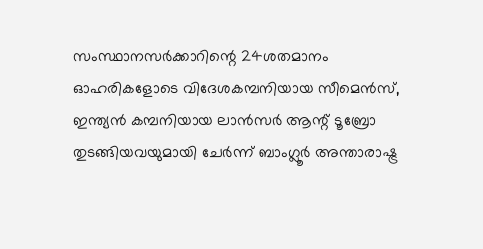സംസ്ഥാനസര്‍ക്കാറിന്റെ 24ശതമാനം ഓഹരികളോടെ വിദേശകമ്പനിയായ സീമെന്‍സ്‌, ഇന്ത്യന്‍ കമ്പനിയായ ലാന്‍സര്‍ ആന്റ്‌ ടൂബ്രോ തുടങ്ങിയവയുമായി ചേര്‍ന്ന്‌ ബാംഗ്ലൂര്‍ അന്താരാഷ്ട്ര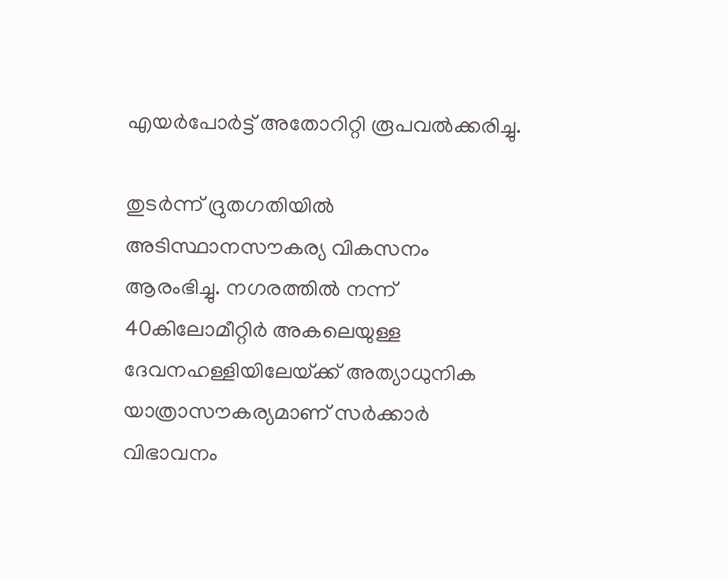എയര്‍പോര്‍ട്ട്‌ അതോറിറ്റി രൂപവല്‍ക്കരിച്ചു.

തുടര്‍ന്ന്‌ ദ്രുതഗതിയില്‍ അടിസ്ഥാനസൗകര്യ വികസനം ആരംഭിച്ചു. നഗരത്തില്‍ നന്ന്‌ 40കിലോമീറ്റിര്‍ അകലെയുള്ള ദേവനഹള്ളിയിലേയ്‌ക്ക്‌ അത്യാധുനിക യാത്രാസൗകര്യമാണ്‌ സര്‍ക്കാര്‍ വിഭാവനം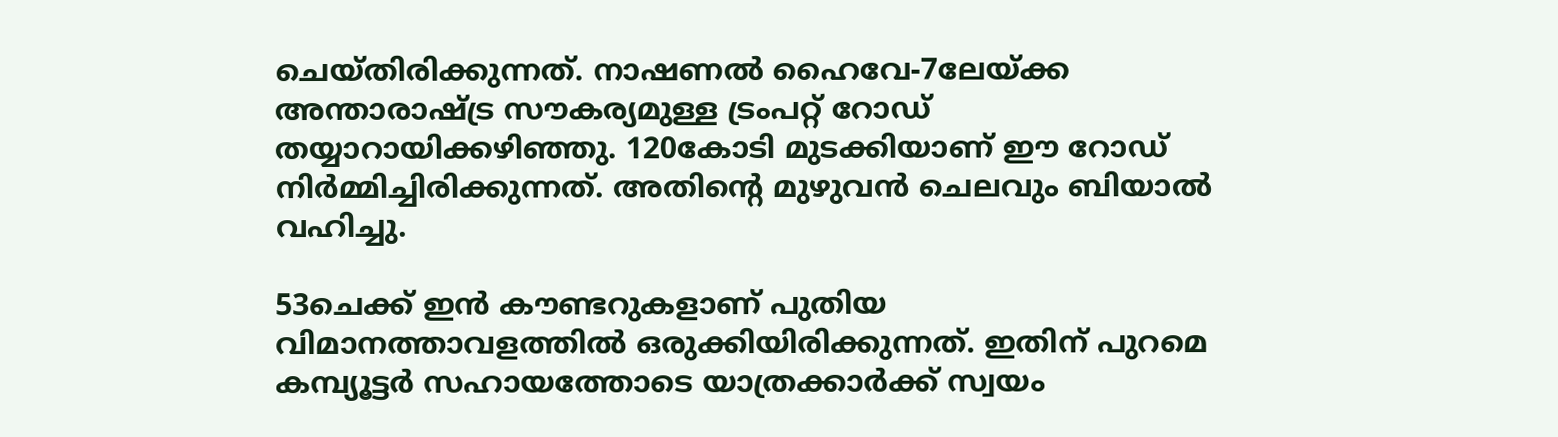ചെയ്‌തിരിക്കുന്നത്‌. നാഷണല്‍ ഹൈവേ-7ലേയ്‌ക്ക അന്താരാഷ്ട്ര സൗകര്യമുള്ള ട്രംപറ്റ്‌ റോഡ്‌ തയ്യാറായിക്കഴിഞ്ഞു. 120കോടി മുടക്കിയാണ്‌ ഈ റോഡ്‌ നിര്‍മ്മിച്ചിരിക്കുന്നത്‌. അതിന്റെ മുഴുവന്‍ ചെലവും ബിയാല്‍ വഹിച്ചു.

53ചെക്ക്‌ ഇന്‍ കൗണ്ടറുകളാണ്‌ പുതിയ വിമാനത്താവളത്തില്‍ ഒരുക്കിയിരിക്കുന്നത്‌. ഇതിന്‌ പുറമെ കമ്പ്യൂട്ടര്‍ സഹായത്തോടെ യാത്രക്കാര്‍ക്ക്‌ സ്വയം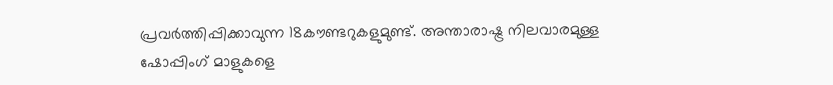പ്രവര്‍ത്തിപ്പിക്കാവുന്ന 18കൗണ്ടറുകളുമുണ്ട്‌. അന്താരാഷ്ട്ര നിലവാരമുള്ള ഷോപ്പിംഗ്‌ മാളുകളെ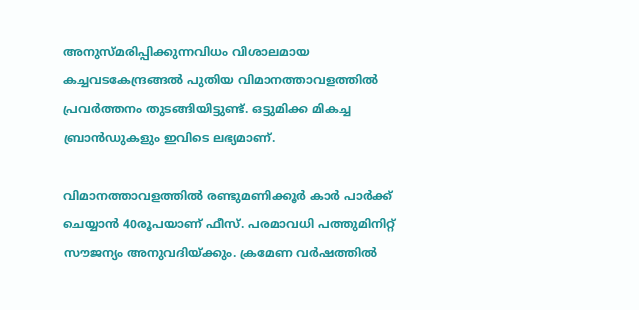അനുസ്‌മരിപ്പിക്കുന്നവിധം വിശാലമായ കച്ചവടകേന്ദ്രങ്ങല്‍ പുതിയ വിമാനത്താവളത്തില്‍ പ്രവര്‍ത്തനം തുടങ്ങിയിട്ടുണ്ട്‌. ഒട്ടുമിക്ക മികച്ച ബ്രാന്‍ഡുകളും ഇവിടെ ലഭ്യമാണ്‌.

വിമാനത്താവളത്തില്‍ രണ്ടുമണിക്കൂര്‍ കാര്‍ പാര്‍ക്ക്‌ ചെയ്യാന്‍ 40രൂപയാണ്‌ ഫീസ്‌. പരമാവധി പത്തുമിനിറ്റ്‌ സൗജന്യം അനുവദിയ്‌ക്കും. ക്രമേണ വര്‍ഷത്തില്‍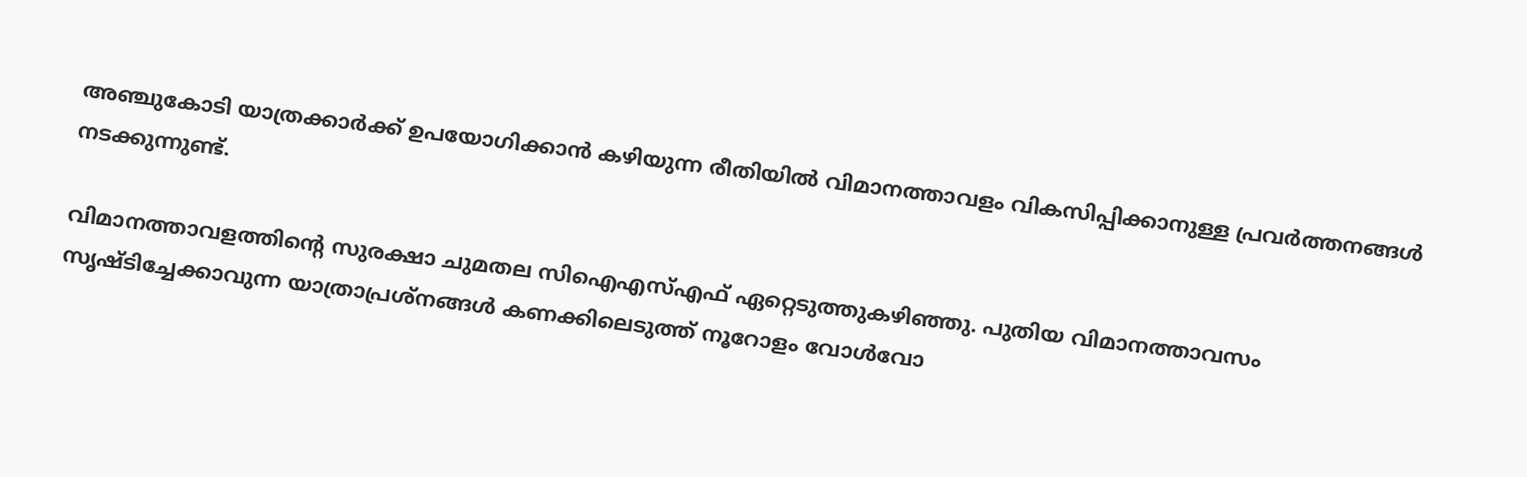അഞ്ചുകോടി യാത്രക്കാര്‍ക്ക്‌ ഉപയോഗിക്കാന്‍ കഴിയുന്ന രീതിയില്‍ വിമാനത്താവളം വികസിപ്പിക്കാനുള്ള പ്രവര്‍ത്തനങ്ങള്‍ നടക്കുന്നുണ്ട്‌.

വിമാനത്താവളത്തിന്റെ സുരക്ഷാ ചുമതല സിഐഎസ്‌എഫ്‌ ഏറ്റെടുത്തുകഴിഞ്ഞു. പുതിയ വിമാനത്താവസം സൃഷ്ടിച്ചേക്കാവുന്ന യാത്രാപ്രശ്‌നങ്ങള്‍ കണക്കിലെടുത്ത്‌ നൂറോളം വോള്‍വോ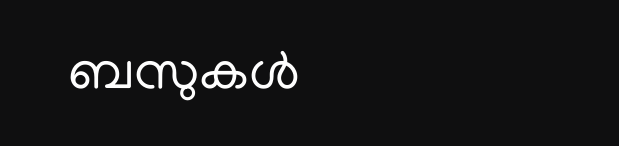ബസുകള്‍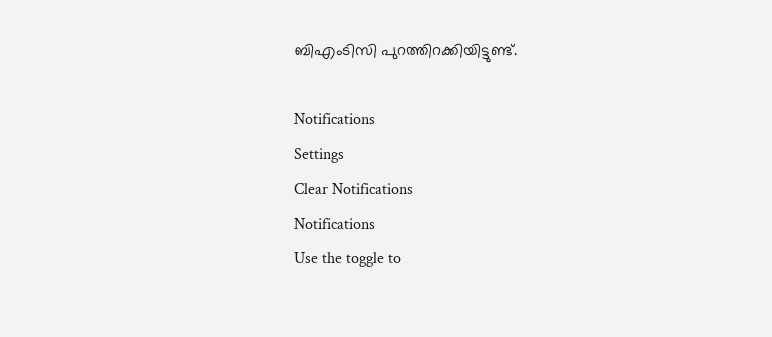ബിഎംടിസി പുറത്തിറക്കിയിട്ടുണ്ട്‌.

Notifications
Settings
Clear Notifications
Notifications
Use the toggle to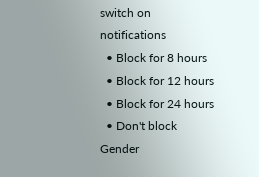switch on notifications
  • Block for 8 hours
  • Block for 12 hours
  • Block for 24 hours
  • Don't block
Gender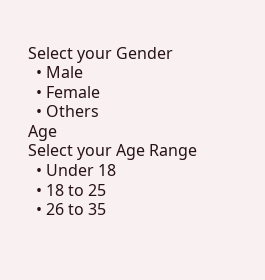Select your Gender
  • Male
  • Female
  • Others
Age
Select your Age Range
  • Under 18
  • 18 to 25
  • 26 to 35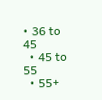• 36 to 45
  • 45 to 55
  • 55+